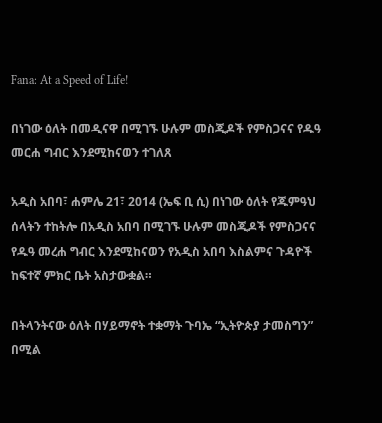Fana: At a Speed of Life!

በነገው ዕለት በመዲናዋ በሚገኙ ሁሉም መስጂዶች የምስጋናና የዱዓ መርሐ ግብር እንደሚከናወን ተገለጸ

አዲስ አበባ፣ ሐምሌ 21፣ 2014 (ኤፍ ቢ ሲ) በነገው ዕለት የጁምዓህ ሰላትን ተከትሎ በአዲስ አበባ በሚገኙ ሁሉም መስጂዶች የምስጋናና የዱዓ መረሐ ግብር እንደሚከናወን የአዲስ አበባ እስልምና ጉዳዮች ከፍተኛ ምክር ቤት አስታውቋል።

በትላንትናው ዕለት በሃይማኖት ተቋማት ጉባኤ “ኢትዮጵያ ታመስግን” በሚል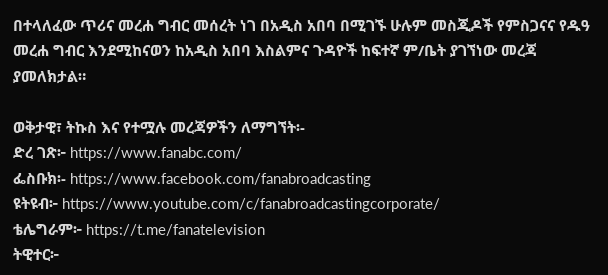በተላለፈው ጥሪና መረሐ ግብር መሰረት ነገ በአዲስ አበባ በሚገኙ ሁሉም መስጂዶች የምስጋናና የዱዓ መረሐ ግብር እንደሚከናወን ከአዲስ አበባ እስልምና ጉዳዮች ከፍተኛ ም/ቤት ያገኘነው መረጃ ያመለክታል።

ወቅታዊ፣ ትኩስ እና የተሟሉ መረጃዎችን ለማግኘት፡-
ድረ ገጽ፦ https://www.fanabc.com/
ፌስቡክ፡- https://www.facebook.com/fanabroadcasting
ዩትዩብ፦ https://www.youtube.com/c/fanabroadcastingcorporate/
ቴሌግራም፦ https://t.me/fanatelevision
ትዊተር፦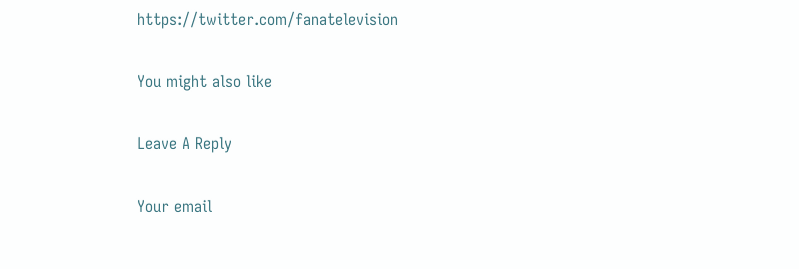https://twitter.com/fanatelevision

You might also like

Leave A Reply

Your email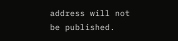address will not be published.